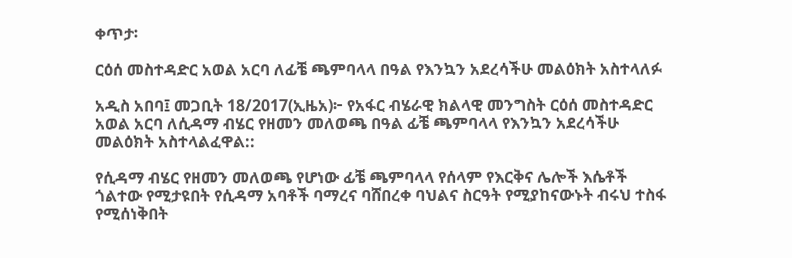ቀጥታ፡

ርዕሰ መስተዳድር አወል አርባ ለፊቼ ጫምባላላ በዓል የእንኳን አደረሳችሁ መልዕክት አስተላለፉ

አዲስ አበባ፤ መጋቢት 18/2017(ኢዜአ)፦ የአፋር ብሄራዊ ክልላዊ መንግስት ርዕሰ መስተዳድር አወል አርባ ለሲዳማ ብሄር የዘመን መለወጫ በዓል ፊቼ ጫምባላላ የእንኳን አደረሳችሁ መልዕክት አስተላልፈዋል::

የሲዳማ ብሄር የዘመን መለወጫ የሆነው ፊቼ ጫምባላላ የሰላም የእርቅና ሌሎች እሴቶች ጎልተው የሚታዩበት የሲዳማ አባቶች ባማረና ባሸበረቀ ባህልና ስርዓት የሚያከናውኑት ብሩህ ተስፋ የሚሰነቅበት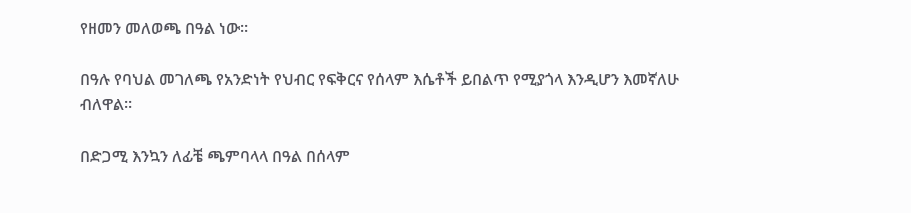የዘመን መለወጫ በዓል ነው።

በዓሉ የባህል መገለጫ የአንድነት የህብር የፍቅርና የሰላም እሴቶች ይበልጥ የሚያጎላ እንዲሆን እመኛለሁ ብለዋል።

በድጋሚ እንኳን ለፊቼ ጫምባላላ በዓል በሰላም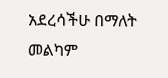አደረሳችሁ በማለት መልካም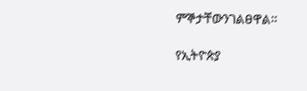ምኞታቸውንገልፀዋል።

የኢትዮጵያ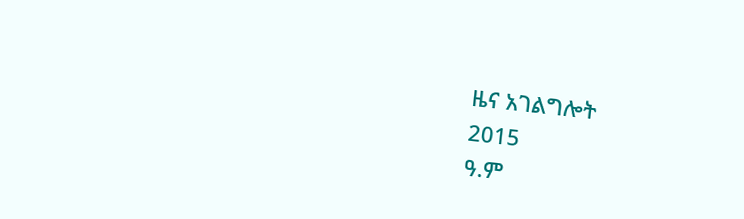ዜና አገልግሎት
2015
ዓ.ም